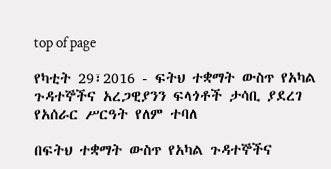top of page

የካቲት 29፣2016 - ፍትህ ተቋማት ውስጥ የአካል ጉዳተኞችና አረጋዊያንን ፍላጎቶች ታሳቢ ያደረገ የአሰራር ሥርዓት የለም ተባለ

በፍትህ ተቋማት ውስጥ የአካል ጉዳተኞችና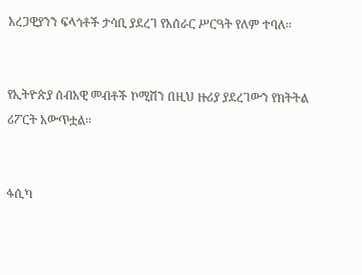አረጋዊያንን ፍላጎቶች ታሳቢ ያደረገ የአሰራር ሥርዓት የለም ተባለ፡፡


የኢትዮጵያ ሰብአዊ መብቶች ኮሚሽን በዚህ ዙሪያ ያደረገውን የክትትል ሪፖርት አውጥቷል፡፡


ፋሲካ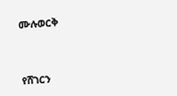ሙሉወርቅ



የሸገርን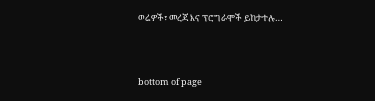ወሬዎች፣ መረጃ እና ፕሮግራሞች ይከታተሉ…




bottom of page